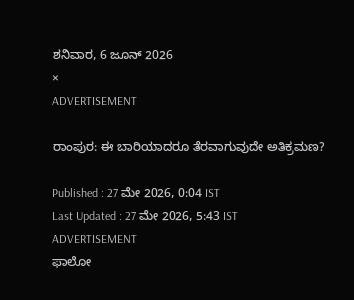ಶನಿವಾರ, 6 ಜೂನ್ 2026
×
ADVERTISEMENT

ರಾಂಪುರ: ಈ ಬಾರಿಯಾದರೂ ತೆರವಾಗುವುದೇ ಅತಿಕ್ರಮಣ?

Published : 27 ಮೇ 2026, 0:04 IST
Last Updated : 27 ಮೇ 2026, 5:43 IST
ADVERTISEMENT
ಫಾಲೋ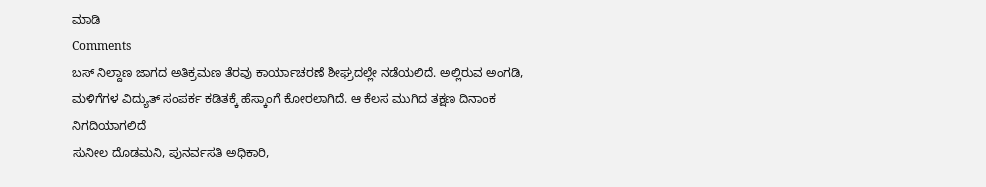ಮಾಡಿ
Comments
ಬಸ್ ನಿಲ್ದಾಣ ಜಾಗದ ಅತಿಕ್ರಮಣ ತೆರವು ಕಾರ್ಯಾಚರಣೆ ಶೀಘ್ರದಲ್ಲೇ ನಡೆಯಲಿದೆ. ಅಲ್ಲಿರುವ ಅಂಗಡಿ, ಮಳಿಗೆಗಳ ವಿದ್ಯುತ್ ಸಂಪರ್ಕ ಕಡಿತಕ್ಕೆ ಹೆಸ್ಕಾಂಗೆ ಕೋರಲಾಗಿದೆ. ಆ ಕೆಲಸ ಮುಗಿದ ತಕ್ಷಣ ದಿನಾಂಕ ನಿಗದಿಯಾಗಲಿದೆ
ಸುನೀಲ ದೊಡಮನಿ, ಪುನರ್ವಸತಿ ಅಧಿಕಾರಿ,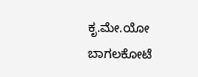ಕೃ.ಮೇ.ಯೋ ಬಾಗಲಕೋಟೆ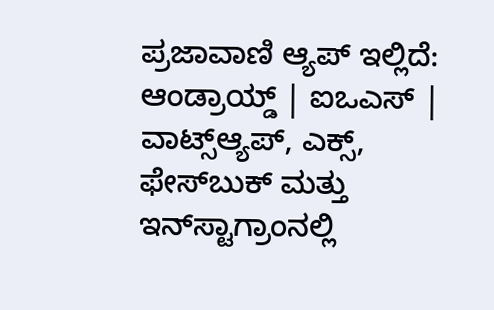ಪ್ರಜಾವಾಣಿ ಆ್ಯಪ್ ಇಲ್ಲಿದೆ: ಆಂಡ್ರಾಯ್ಡ್ | ಐಒಎಸ್ | ವಾಟ್ಸ್ಆ್ಯಪ್, ಎಕ್ಸ್, ಫೇಸ್‌ಬುಕ್ ಮತ್ತು ಇನ್‌ಸ್ಟಾಗ್ರಾಂನಲ್ಲಿ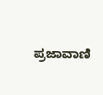ಪ್ರಜಾವಾಣಿ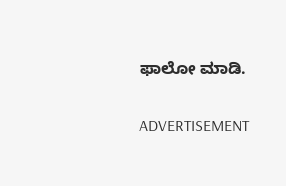ಫಾಲೋ ಮಾಡಿ.

ADVERTISEMENT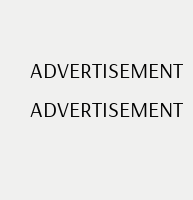ADVERTISEMENT
ADVERTISEMENT